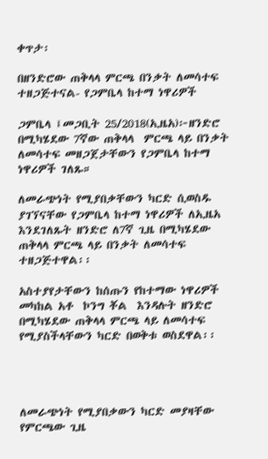ቀጥታ፡

በዘንድሮው ጠቅላላ ምርጫ በንቃት ለመሳተፍ ተዘጋጅተናል- የጋምቤላ ከተማ ነዋሪዎች

ጋምቤላ ፤መጋቢት 25/2018(ኢዜአ)፦ዘንድሮ በሚካሄደው 7ኛው ጠቅላላ  ምርጫ ላይ በንቃት ለመሳተፍ መዘጋጀታቸውን የጋምቤላ ከተማ ነዋሪዎች ገለጹ።

ለመራጭነት የሚያበቃቸውን ካርድ ሲወስዱ ያገኘናቸው የጋምቤላ ከተማ ነዋሪዎች ለኢዜአ እንደገለጹት ዘንድሮ ለ7ኛ ጊዜ በሚካሄደው ጠቅላላ ምርጫ ላይ በንቃት ለመሳተፍ ተዘጋጅተዋል፡፡

አስተያየታቸውን ከሰጡን የከተማው ነዋሪዎች መካከል አቶ  ኮንግ ቾል  እንዳሉት ዘንድሮ በሚካሄደው ጠቅላላ ምርጫ ላይ ለመሳተፍ የሚያስችላቸውን ካርድ በወቅቱ ወስደዋል፡፡




ለመራጭነት የሚያበቃውን ካርድ መያዛቸው የምርጫው ጊዜ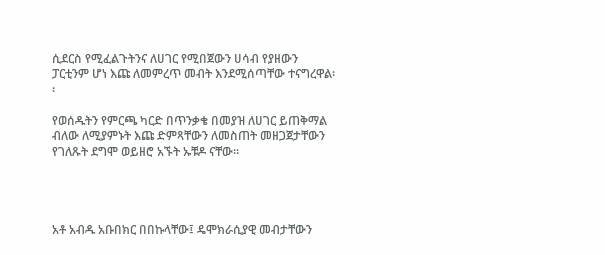ሲደርስ የሚፈልጉትንና ለሀገር የሚበጀውን ሀሳብ የያዘውን ፓርቲንም ሆነ እጩ ለመምረጥ መብት እንደሚሰጣቸው ተናግረዋል፡፡

የወሰዱትን የምርጫ ካርድ በጥንቃቄ በመያዝ ለሀገር ይጠቅማል ብለው ለሚያምኑት እጩ ድምጻቸውን ለመስጠት መዘጋጀታቸውን የገለጹት ደግሞ ወይዘሮ አኙት ኡቹዶ ናቸው፡፡




አቶ አብዱ አቡበክር በበኩላቸው፤ ዴሞክራሲያዊ መብታቸውን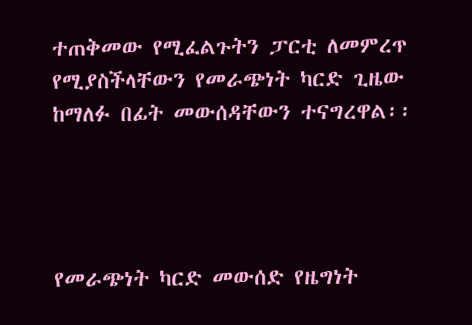ተጠቅመው የሚፈልጉትን ፓርቲ ለመምረጥ የሚያስችላቸውን የመራጭነት ካርድ ጊዜው ከማለፉ በፊት መውሰዳቸውን ተናግረዋል፡፡




የመራጭነት ካርድ መውሰድ የዜግነት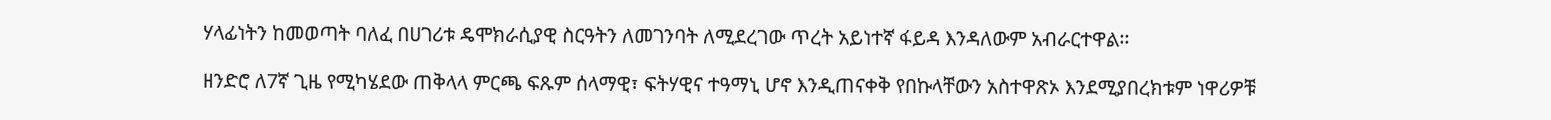ሃላፊነትን ከመወጣት ባለፈ በሀገሪቱ ዴሞክራሲያዊ ስርዓትን ለመገንባት ለሚደረገው ጥረት አይነተኛ ፋይዳ እንዳለውም አብራርተዋል፡፡

ዘንድሮ ለ7ኛ ጊዜ የሚካሄደው ጠቅላላ ምርጫ ፍጹም ሰላማዊ፣ ፍትሃዊና ተዓማኒ ሆኖ እንዲጠናቀቅ የበኩላቸውን አስተዋጽኦ እንደሚያበረክቱም ነዋሪዎቹ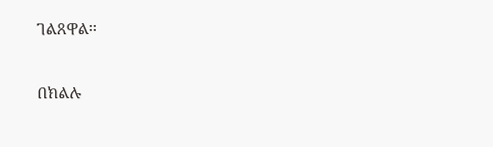ገልጸዋል፡፡

በክልሉ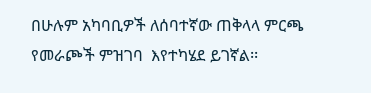በሁሉም አካባቢዎች ለሰባተኛው ጠቅላላ ምርጫ የመራጮች ምዝገባ  እየተካሄደ ይገኛል፡፡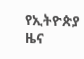የኢትዮጵያ ዜና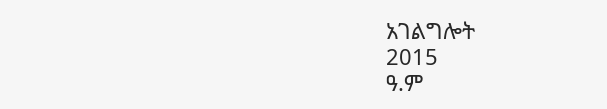አገልግሎት
2015
ዓ.ም